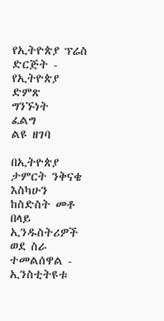የኢትዮጵያ ፕሬስ ድርጅት - የኢትዮጵያ ድምጽ
ግንኙነት
ፈልግ
ልዩ ዘገባ

በኢትዮጵያ ታምርት ንቅናቄ እስካሁን ከስድስት መቶ በላይ ኢንዱስትሪዎች ወደ ስራ ተመልሰዋል - ኢንስቲትዩቱ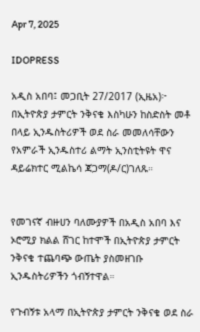Apr 7, 2025

IDOPRESS

አዲስ አበባ፤ መጋቢት 27/2017 (ኢዜአ)፦ በኢትዮጵያ ታምርት ንቅናቄ እስካሁን ከስድስት መቶ በላይ ኢንዱስትሪዎች ወደ ስራ መመለሳቸውን የአምራች ኢንዱስተሪ ልማት ኢንስቲትዩት ዋና ዳይሬክተር ሚልኬሳ ጃጋማ(ዶ/ር)ገለጹ።


የመገናኛ ብዙሀን ባለሙያዎች በአዲስ አበባ እና ኦሮሚያ ክልል ሸገር ከተሞች በኢትዮጵያ ታምርት ንቅናቄ ተጨባጭ ውጤት ያስመዘገቡ ኢንዱስትሪዎችን ጎብኝተዋል።

የጉብኝቱ አላማ በኢትዮጵያ ታምርት ንቅናቄ ወደ ስራ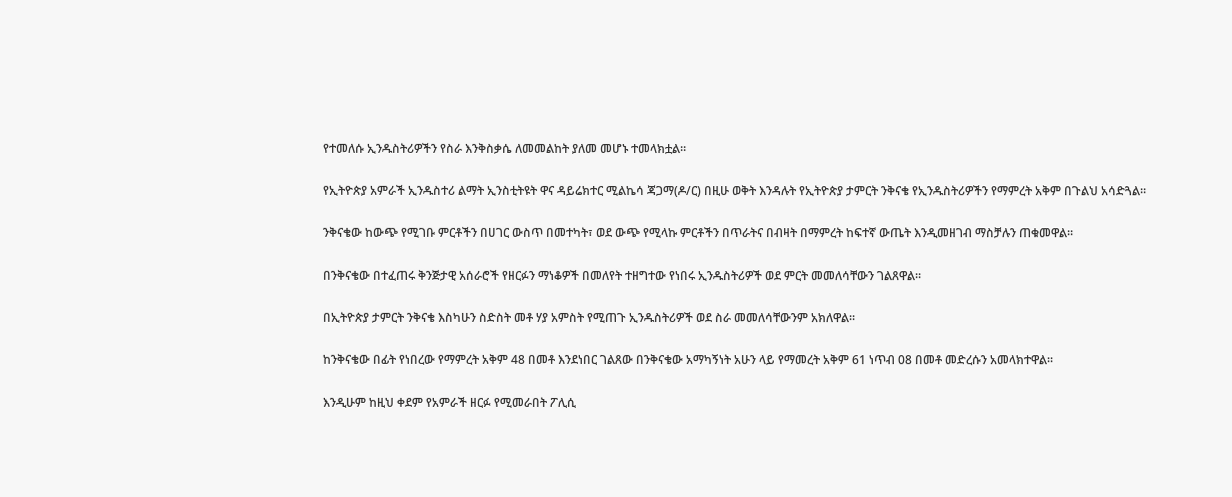የተመለሱ ኢንዱስትሪዎችን የስራ እንቅስቃሴ ለመመልከት ያለመ መሆኑ ተመላክቷል።

የኢትዮጵያ አምራች ኢንዱስተሪ ልማት ኢንስቲትዩት ዋና ዳይሬክተር ሚልኬሳ ጃጋማ(ዶ/ር) በዚሁ ወቅት እንዳሉት የኢትዮጵያ ታምርት ንቅናቄ የኢንዱስትሪዎችን የማምረት አቅም በጉልህ አሳድጓል።

ንቅናቄው ከውጭ የሚገቡ ምርቶችን በሀገር ውስጥ በመተካት፣ ወደ ውጭ የሚላኩ ምርቶችን በጥራትና በብዛት በማምረት ከፍተኛ ውጤት እንዲመዘገብ ማስቻሉን ጠቁመዋል።

በንቅናቄው በተፈጠሩ ቅንጅታዊ አሰራሮች የዘርፉን ማነቆዎች በመለየት ተዘግተው የነበሩ ኢንዱስትሪዎች ወደ ምርት መመለሳቸውን ገልጸዋል።

በኢትዮጵያ ታምርት ንቅናቄ እስካሁን ስድስት መቶ ሃያ አምስት የሚጠጉ ኢንዱስትሪዎች ወደ ስራ መመለሳቸውንም አክለዋል።

ከንቅናቄው በፊት የነበረው የማምረት አቅም 48 በመቶ እንደነበር ገልጸው በንቅናቄው አማካኝነት አሁን ላይ የማመረት አቅም 61 ነጥብ 08 በመቶ መድረሱን አመላክተዋል።

እንዲሁም ከዚህ ቀደም የአምራች ዘርፉ የሚመራበት ፖሊሲ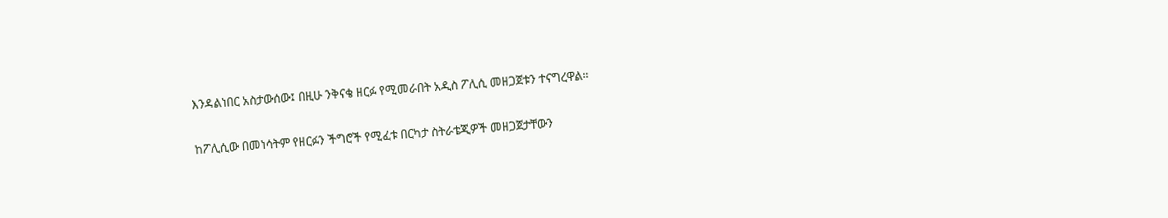እንዳልነበር አስታውሰው፤ በዚሁ ንቅናቄ ዘርፉ የሚመራበት አዲስ ፖሊሲ መዘጋጀቱን ተናግረዋል።

ከፖሊሲው በመነሳትም የዘርፉን ችግሮች የሚፈቱ በርካታ ስትራቴጂዎች መዘጋጀታቸውን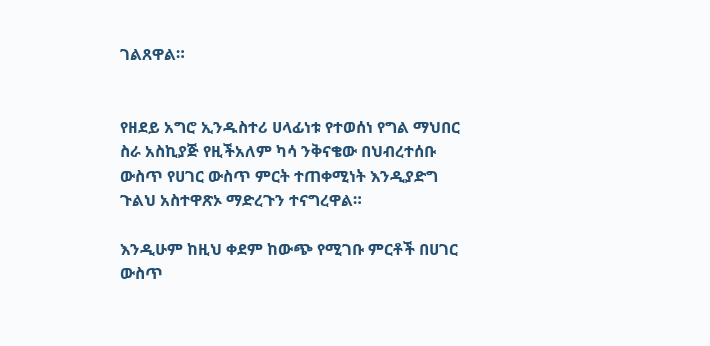ገልጸዋል።


የዘደይ አግሮ ኢንዱስተሪ ሀላፊነቱ የተወሰነ የግል ማህበር ስራ አስኪያጅ የዚችአለም ካሳ ንቅናቄው በህብረተሰቡ ውስጥ የሀገር ውስጥ ምርት ተጠቀሚነት እንዲያድግ ጉልህ አስተዋጽኦ ማድረጉን ተናግረዋል።

እንዲሁም ከዚህ ቀደም ከውጭ የሚገቡ ምርቶች በሀገር ውስጥ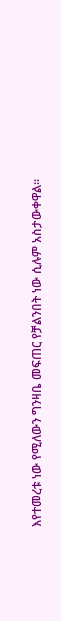እየተመረቱ ነው የሚለውን ግንዛቤ መፍጠር የቻልንበት ነው ሲሉም አስታውቀዋል።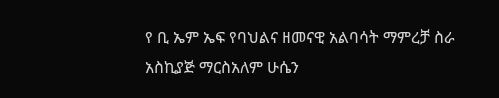የ ቢ ኤም ኤፍ የባህልና ዘመናዊ አልባሳት ማምረቻ ስራ አስኪያጅ ማርስአለም ሁሴን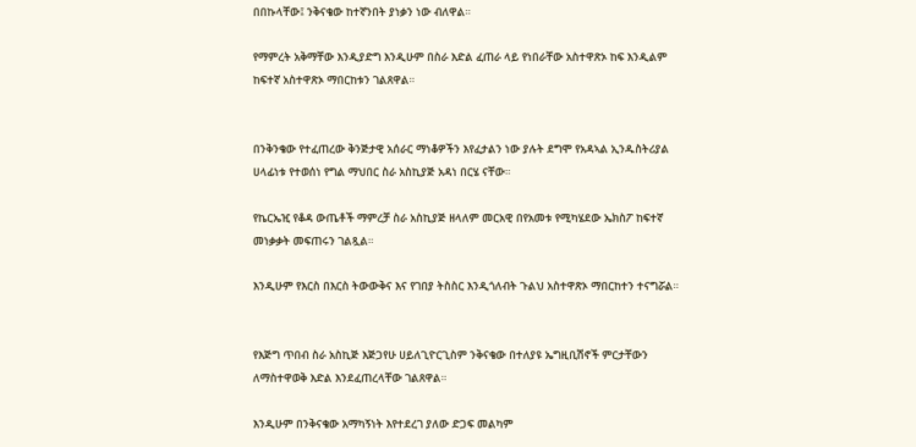በበኩላቸው፤ ንቅናቄው ከተኛንበት ያነቃን ነው ብለዋል።

የማምረት አቅማቸው እንዲያድግ እንዲሁም በስራ እድል ፈጠራ ላይ የነበራቸው አስተዋጽኦ ከፍ እንዲልም ከፍተኛ አስተዋጽኦ ማበርከቱን ገልጸዋል።


በንቅንቄው የተፈጠረው ቅንጅታዊ አሰራር ማነቆዎችን እየፈታልን ነው ያሉት ደግሞ የአዳኣል ኢንዱስትሪያል ሀላፊነቱ የተወሰነ የግል ማህበር ስራ አስኪያጅ አዳነ በርሄ ናቸው።

የኬርኤዢ የቆዳ ውጤቶች ማምረቻ ስራ አስኪያጅ ዘላለም መርአዊ በየአመቱ የሚካሄደው ኤክስፖ ከፍተኛ መነቃቃት መፍጠሩን ገልጿል።

እንዲሁም የእርስ በእርስ ትውውቅና እና የገበያ ትስስር እንዲጎለብት ጉልህ አስተዋጽኦ ማበርከተን ተናግሯል።


የእጅግ ጥበብ ስራ አስኪጅ እጅጋየሁ ሀይለጊዮርጊስም ንቅናቄው በተለያዩ ኤግዚቢሽኖች ምርታቸውን ለማስተዋወቅ እድል እንደፈጠረላቸው ገልጸዋል።

እንዲሁም በንቅናቄው አማካኝነት እየተደረገ ያለው ድጋፍ መልካም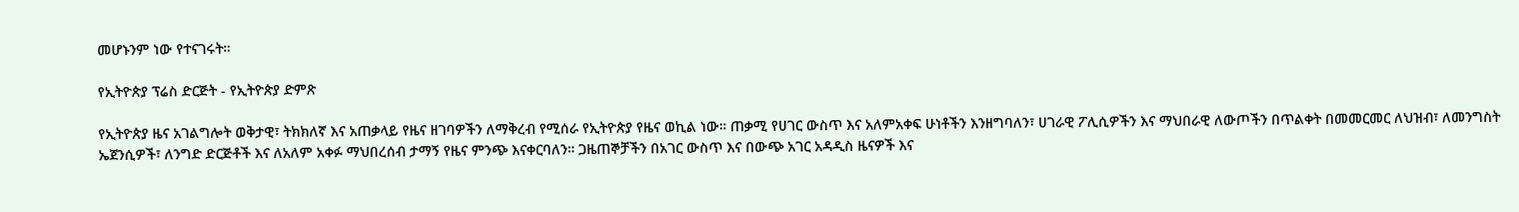መሆኑንም ነው የተናገሩት።

የኢትዮጵያ ፕሬስ ድርጅት - የኢትዮጵያ ድምጽ

የኢትዮጵያ ዜና አገልግሎት ወቅታዊ፣ ትክክለኛ እና አጠቃላይ የዜና ዘገባዎችን ለማቅረብ የሚሰራ የኢትዮጵያ የዜና ወኪል ነው። ጠቃሚ የሀገር ውስጥ እና አለምአቀፍ ሁነቶችን እንዘግባለን፣ ሀገራዊ ፖሊሲዎችን እና ማህበራዊ ለውጦችን በጥልቀት በመመርመር ለህዝብ፣ ለመንግስት ኤጀንሲዎች፣ ለንግድ ድርጅቶች እና ለአለም አቀፉ ማህበረሰብ ታማኝ የዜና ምንጭ እናቀርባለን። ጋዜጠኞቻችን በአገር ውስጥ እና በውጭ አገር አዳዲስ ዜናዎች እና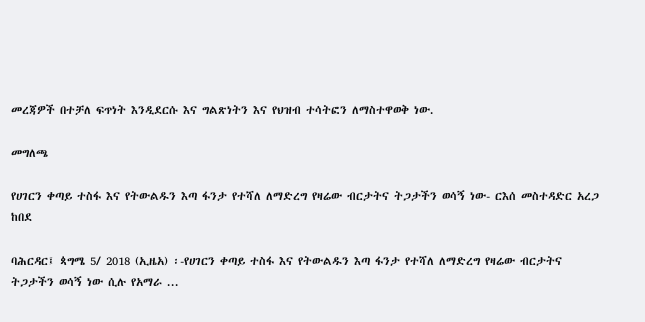መረጃዎች በተቻለ ፍጥነት እንዲደርሱ እና ግልጽነትን እና የህዝብ ተሳትፎን ለማስተዋወቅ ነው.

መግለጫ

የሀገርን ቀጣይ ተስፋ እና የትውልዱን እጣ ፋንታ የተሻለ ለማድረግ የዛሬው ብርታትና ትጋታችን ወሳኝ ነው- ርእሰ መስተዳድር አረጋ ከበደ

ባሕርዳር፤ ጳግሜ 5/ 2018 (ኢዜአ) ፡-የሀገርን ቀጣይ ተስፋ እና የትውልዱን እጣ ፋንታ የተሻለ ለማድረግ የዛሬው ብርታትና ትጋታችን ወሳኝ ነው ሲሉ የአማራ ...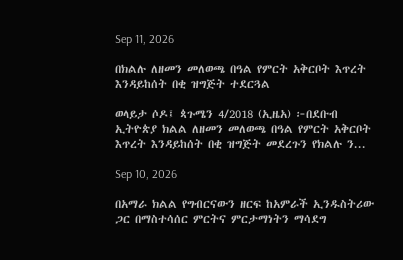Sep 11, 2026

በክልሉ ለዘመን መለወጫ በዓል የምርት አቅርቦት እጥረት እንዳይከሰት በቂ ዝግጅት ተደርጓል

ወላይታ ሶዶ፤ ጳጉሜን 4/2018 (ኢዜአ) ፦በደቡብ ኢትዮጵያ ክልል ለዘመን መለወጫ በዓል የምርት አቅርቦት እጥረት እንዳይከሰት በቂ ዝግጅት መደረጉን የክልሉ ን...

Sep 10, 2026

በአማራ ክልል የግብርናውን ዘርፍ ከአምራች ኢንዱስትሪው ጋር በማስተሳሰር ምርትና ምርታማነትን ማሳደግ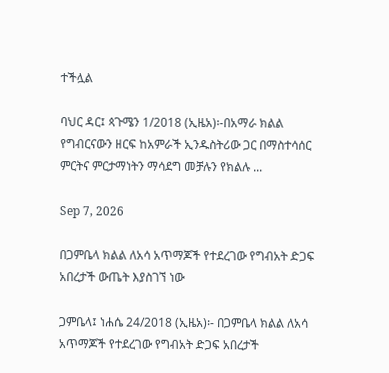ተችሏል

ባህር ዳር፤ ጳጉሜን 1/2018 (ኢዜአ)፡-በአማራ ክልል የግብርናውን ዘርፍ ከአምራች ኢንዱስትሪው ጋር በማስተሳሰር ምርትና ምርታማነትን ማሳደግ መቻሉን የክልሉ ...

Sep 7, 2026

በጋምቤላ ክልል ለአሳ አጥማጆች የተደረገው የግብአት ድጋፍ አበረታች ውጤት እያስገኘ ነው

ጋምቤላ፤ ነሐሴ 24/2018 (ኢዜአ)፡- በጋምቤላ ክልል ለአሳ አጥማጆች የተደረገው የግብአት ድጋፍ አበረታች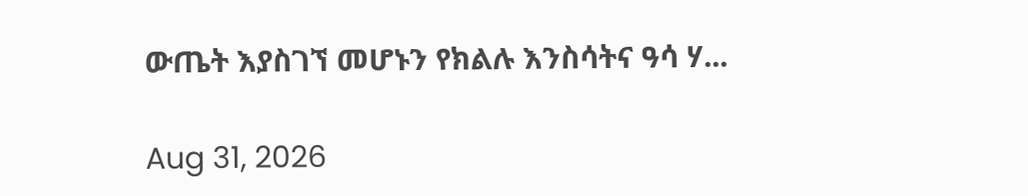ውጤት እያስገኘ መሆኑን የክልሉ እንስሳትና ዓሳ ሃ...

Aug 31, 2026